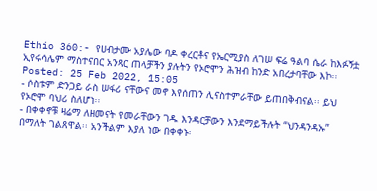Ethio 360:- የሀብታሙ አያሌው ባዶ ቀረርቶና የኤርሚያስ ለገሠ ፍሬ ዓልባ ሴራ ከእፉኝቷ ኢየሩሳሌም ማስተናበር አንጻር ጠላቻችን ያሉትን የኦሮሞን ሕዝብ ከንድ አበረታባቸው እኮ፡፡
Posted: 25 Feb 2022, 15:05
- ሶስቱም ድንጋይ ራስ ሠፋሪ ናቸውና መኖ እየሰጠን ሊናስተምራቸው ይጠበቅብናል፡፡ ይህ የኦሮሞ ባህሪ ስለሆነ፡፡
- በቀቀኖቹ ዛሬማ ለዘመናት የመራቸውን ገዱ እንዳርቻውን እንደማይችሉት “ህንዳንዳኡ” በማለት ገልጸዋል፡፡ አንችልም እያለ ነው በቀቀኑ፡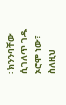፡ ክንንባቸው ሲገለጥ ገዱ ኦሮሞ ነው፣ ስለዚህ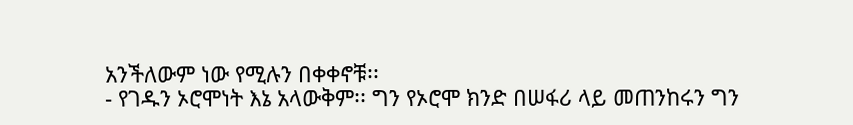አንችለውም ነው የሚሉን በቀቀኖቹ፡፡
- የገዱን ኦሮሞነት እኔ አላውቅም፡፡ ግን የኦሮሞ ክንድ በሠፋሪ ላይ መጠንከሩን ግን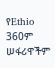የEthio 360ም ሠፋሪዋችም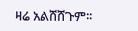ዛሬ አልሸሸጉም፡፡